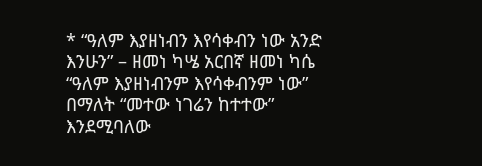* “ዓለም እያዘነብን እየሳቀብን ነው አንድ እንሁን” – ዘመነ ካሤ አርበኛ ዘመነ ካሴ “ዓለም እያዘነብንም እየሳቀብንም ነው” በማለት “መተው ነገሬን ከተተው” እንደሚባለው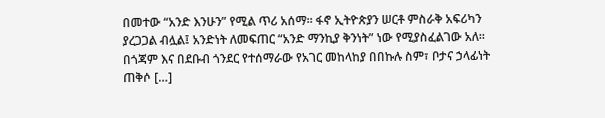በመተው “አንድ እንሁን” የሚል ጥሪ አሰማ። ፋኖ ኢትዮጵያን ሠርቶ ምስራቅ አፍሪካን ያረጋጋል ብሏል፤ አንድነት ለመፍጠር “አንድ ማንኪያ ቅንነት” ነው የሚያስፈልገው አለ። በጎጃም እና በደቡብ ጎንደር የተሰማራው የአገር መከላከያ በበኩሉ ስም፣ ቦታና ኃላፊነት ጠቅሶ […]